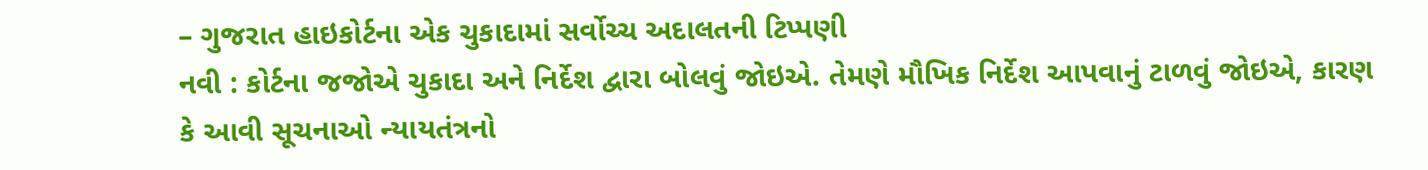– ગુજરાત હાઇકોર્ટના એક ચુકાદામાં સર્વોચ્ચ અદાલતની ટિપ્પણી
નવી : કોર્ટના જજોએ ચુકાદા અને નિર્દેશ દ્વારા બોલવું જોઇએ. તેમણે મૌખિક નિર્દેશ આપવાનું ટાળવું જોઇએ, કારણ કે આવી સૂચનાઓ ન્યાયતંત્રનો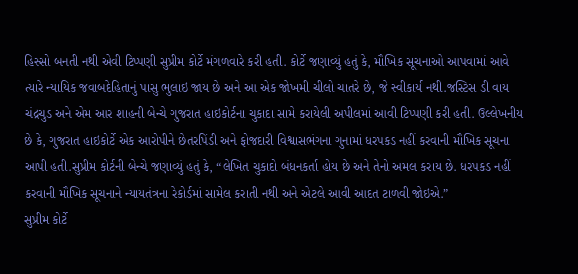હિસ્સો બનતી નથી એવી ટિપ્પણી સુપ્રીમ કોર્ટે મંગળવારે કરી હતી. કોર્ટે જણાવ્યું હતું કે, મૌખિક સૂચનાઓ આપવામાં આવે ત્યારે ન્યાયિક જવાબદેહિતાનું પાસુ ભુલાઇ જાય છે અને આ એક જોખમી ચીલો ચાતરે છે, જે સ્વીકાર્ય નથી.જસ્ટિસ ડી વાય ચંદ્રચુડ અને એમ આર શાહની બેન્ચે ગુજરાત હાઇકોર્ટના ચુકાદા સામે કરાયેલી અપીલમાં આવી ટિપ્પણી કરી હતી. ઉલ્લેખનીય છે કે, ગુજરાત હાઇકોર્ટે એક આરોપીને છેતરપિંડી અને ફોજદારી વિશ્વાસભંગના ગુનામાં ધરપકડ નહીં કરવાની મૌખિક સૂચના આપી હતી.સુપ્રીમ કોર્ટની બેન્ચે જણાવ્યું હતું કે, “લેખિત ચુકાદો બંધનકર્તા હોય છે અને તેનો અમલ કરાય છે. ધરપકડ નહીં કરવાની મૌખિક સૂચનાને ન્યાયતંત્રના રેકોર્ડમાં સામેલ કરાતી નથી અને એટલે આવી આદત ટાળવી જોઇએ.”
સુપ્રીમ કોર્ટે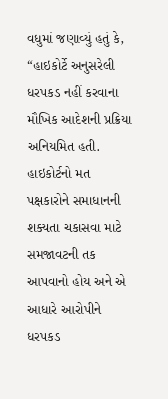વધુમાં જણાવ્યું હતું કે, “હાઇકોર્ટે અનુસરેલી ધરપકડ નહીં કરવાના મૌખિક આદેશની પ્રક્રિયા અનિયમિત હતી. હાઇકોર્ટનો મત પક્ષકારોને સમાધાનની શક્યતા ચકાસવા માટે સમજાવટની તક આપવાનો હોય અને એ આધારે આરોપીને ધરપકડ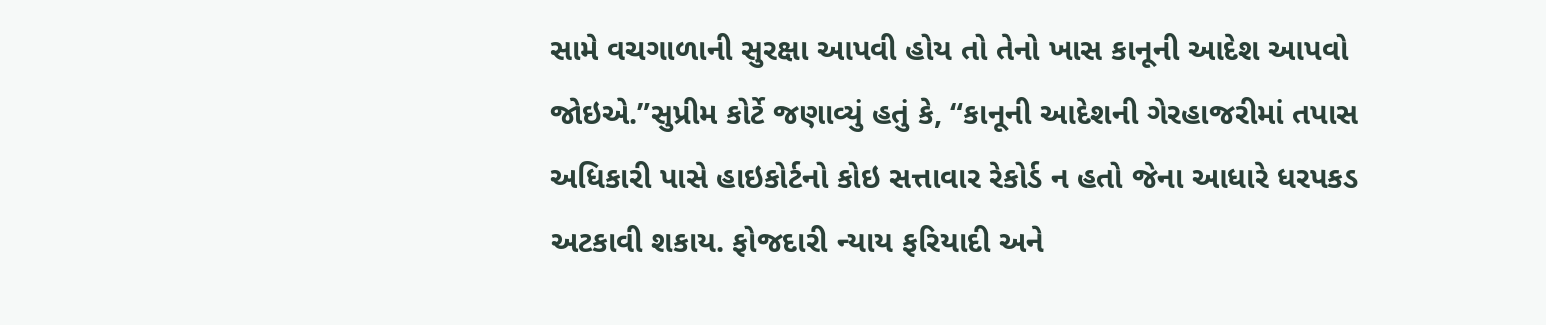સામે વચગાળાની સુરક્ષા આપવી હોય તો તેનો ખાસ કાનૂની આદેશ આપવો જોઇએ.”સુપ્રીમ કોર્ટે જણાવ્યું હતું કે, “કાનૂની આદેશની ગેરહાજરીમાં તપાસ અધિકારી પાસે હાઇકોર્ટનો કોઇ સત્તાવાર રેકોર્ડ ન હતો જેના આધારે ધરપકડ અટકાવી શકાય. ફોજદારી ન્યાય ફરિયાદી અને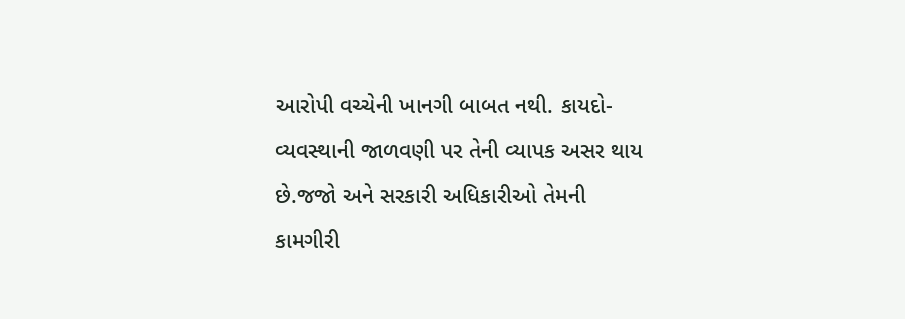આરોપી વચ્ચેની ખાનગી બાબત નથી. કાયદો-વ્યવસ્થાની જાળવણી પર તેની વ્યાપક અસર થાય છે.જજો અને સરકારી અધિકારીઓ તેમની કામગીરી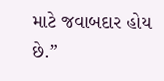માટે જવાબદાર હોય છે.”